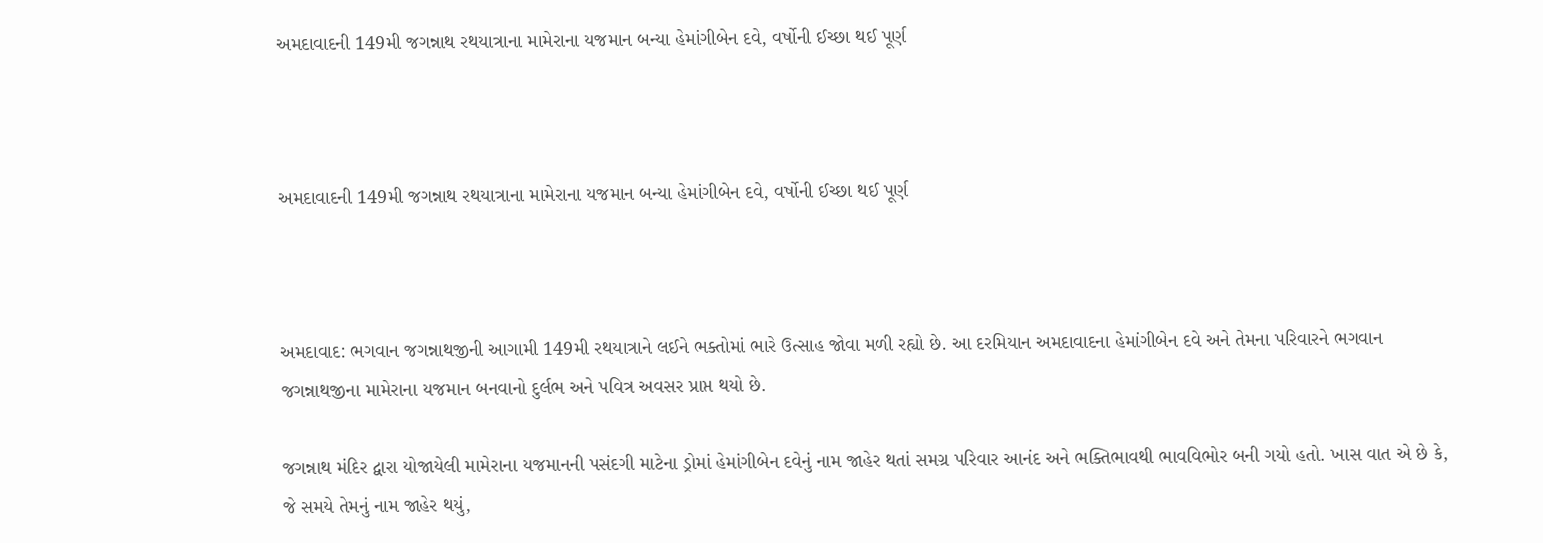અમદાવાદની 149મી જગન્નાથ રથયાત્રાના મામેરાના યજમાન બન્યા હેમાંગીબેન દવે, વર્ષોની ઈચ્છા થઈ પૂર્ણ



અમદાવાદની 149મી જગન્નાથ રથયાત્રાના મામેરાના યજમાન બન્યા હેમાંગીબેન દવે, વર્ષોની ઈચ્છા થઈ પૂર્ણ



અમદાવાદ: ભગવાન જગન્નાથજીની આગામી 149મી રથયાત્રાને લઈને ભક્તોમાં ભારે ઉત્સાહ જોવા મળી રહ્યો છે. આ દરમિયાન અમદાવાદના હેમાંગીબેન દવે અને તેમના પરિવારને ભગવાન જગન્નાથજીના મામેરાના યજમાન બનવાનો દુર્લભ અને પવિત્ર અવસર પ્રાપ્ત થયો છે.

જગન્નાથ મંદિર દ્વારા યોજાયેલી મામેરાના યજમાનની પસંદગી માટેના ડ્રોમાં હેમાંગીબેન દવેનું નામ જાહેર થતાં સમગ્ર પરિવાર આનંદ અને ભક્તિભાવથી ભાવવિભોર બની ગયો હતો. ખાસ વાત એ છે કે, જે સમયે તેમનું નામ જાહેર થયું,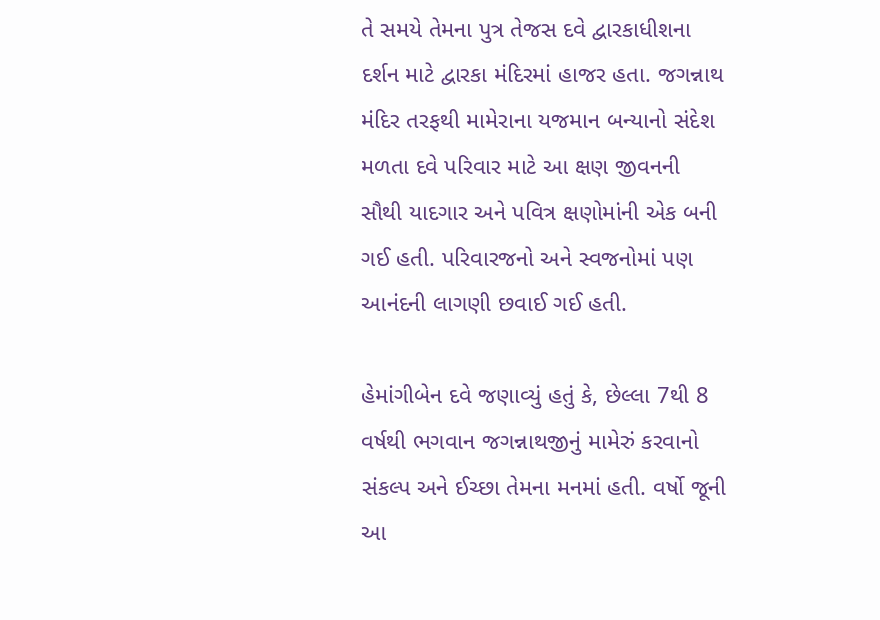તે સમયે તેમના પુત્ર તેજસ દવે દ્વારકાધીશના દર્શન માટે દ્વારકા મંદિરમાં હાજર હતા. જગન્નાથ મંદિર તરફથી મામેરાના યજમાન બન્યાનો સંદેશ મળતા દવે પરિવાર માટે આ ક્ષણ જીવનની સૌથી યાદગાર અને પવિત્ર ક્ષણોમાંની એક બની ગઈ હતી. પરિવારજનો અને સ્વજનોમાં પણ આનંદની લાગણી છવાઈ ગઈ હતી.

હેમાંગીબેન દવે જણાવ્યું હતું કે, છેલ્લા 7થી 8 વર્ષથી ભગવાન જગન્નાથજીનું મામેરું કરવાનો સંકલ્પ અને ઈચ્છા તેમના મનમાં હતી. વર્ષો જૂની આ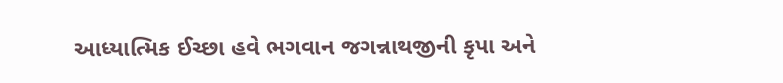આધ્યાત્મિક ઈચ્છા હવે ભગવાન જગન્નાથજીની કૃપા અને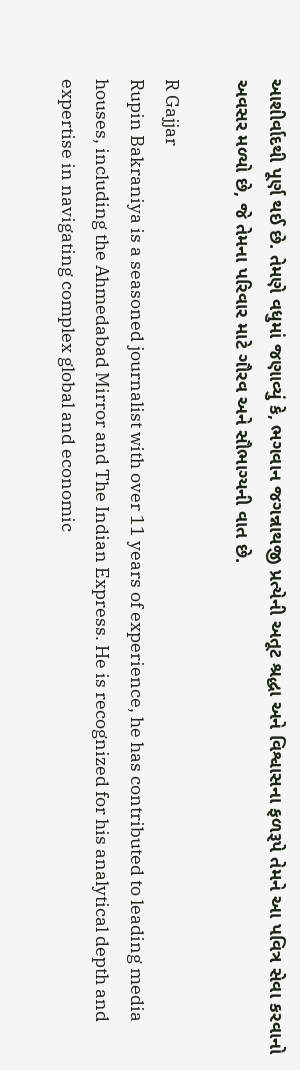આશીર્વાદથી પૂર્ણ થઈ છે. તેમણે વધુમાં જણાવ્યું કે, ભગવાન જગન્નાથજી પ્રત્યેની અતૂટ શ્રદ્ધા અને વિશ્વાસના ફળરૂપે તેમને આ પવિત્ર સેવા કરવાનો અવસર મળ્યો છે, જે તેમના પરિવાર માટે ગૌરવ અને સૌભાગ્યની વાત છે.

R Gajjar
Rupin Bakraniya is a seasoned journalist with over 11 years of experience, he has contributed to leading media houses, including the Ahmedabad Mirror and The Indian Express. He is recognized for his analytical depth and expertise in navigating complex global and economic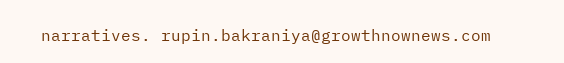narratives. rupin.bakraniya@growthnownews.com